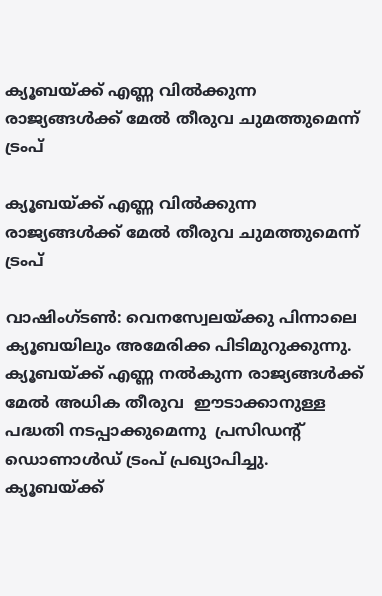ക്യൂബയ്ക്ക് എണ്ണ വില്‍ക്കുന്ന രാജ്യങ്ങള്‍ക്ക് മേല്‍ തീരുവ ചുമത്തുമെന്ന് ട്രംപ്

ക്യൂബയ്ക്ക് എണ്ണ വില്‍ക്കുന്ന രാജ്യങ്ങള്‍ക്ക് മേല്‍ തീരുവ ചുമത്തുമെന്ന് ട്രംപ്

വാഷിംഗ്ടണ്‍: വെനസ്വേലയ്ക്കു പിന്നാലെ ക്യൂബയിലും അമേരിക്ക പിടിമുറുക്കുന്നു. ക്യൂബയ്ക്ക് എണ്ണ നല്‍കുന്ന രാജ്യങ്ങള്‍ക്ക് മേല്‍ അധിക തീരുവ  ഈടാക്കാനുള്ള പദ്ധതി നടപ്പാക്കുമെന്നു  പ്രസിഡന്റ് ഡൊണാള്‍ഡ് ട്രംപ് പ്രഖ്യാപിച്ചു. ക്യൂബയ്ക്ക്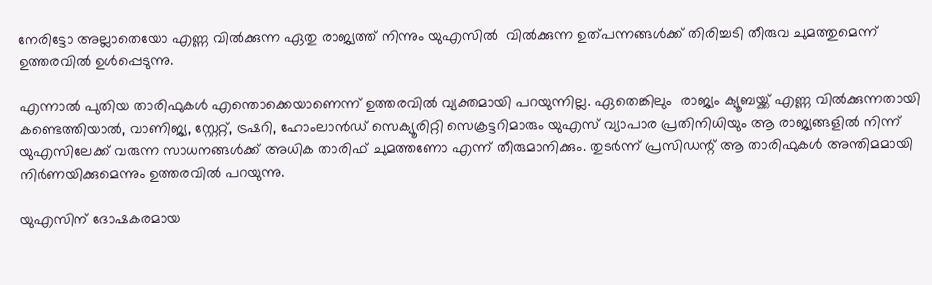നേരിട്ടോ അല്ലാതെയോ എണ്ണ വില്‍ക്കുന്ന ഏതു രാജ്യത്ത് നിന്നും യുഎസില്‍  വില്‍ക്കുന്ന ഉത്പന്നങ്ങള്‍ക്ക് തിരിച്ചടി തീരുവ ചുമത്തുമെന്ന് ഉത്തരവില്‍ ഉള്‍പ്പെടുന്നു.

എന്നാല്‍ പുതിയ താരിഫുകള്‍ എന്തൊക്കെയാണെന്ന് ഉത്തരവില്‍ വ്യക്തമായി പറയുന്നില്ല. ഏതെങ്കിലും  രാജ്യം ക്യൂബയ്ക്ക് എണ്ണ വില്‍ക്കുന്നതായി കണ്ടെത്തിയാല്‍, വാണിജ്യ, സ്റ്റേറ്റ്, ട്രഷറി, ഹോംലാന്‍ഡ് സെക്യൂരിറ്റി സെക്രട്ടറിമാരും യുഎസ് വ്യാപാര പ്രതിനിധിയും ആ രാജ്യങ്ങളില്‍ നിന്ന് യുഎസിലേക്ക് വരുന്ന സാധനങ്ങള്‍ക്ക് അധിക താരിഫ് ചുമത്തണോ എന്ന് തീരുമാനിക്കും. തുടര്‍ന്ന് പ്രസിഡന്റ് ആ താരിഫുകള്‍ അന്തിമമായി നിര്‍ണയിക്കുമെന്നും ഉത്തരവില്‍ പറയുന്നു.

യുഎസിന് ദോഷകരമായ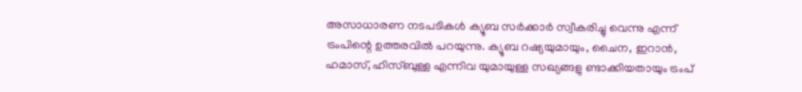അസാധാരണ നടപടികള്‍ ക്യൂബ സര്‍ക്കാര്‍ സ്വീകരിച്ചു വെന്നു എന്ന് ട്രംപിന്റെ ഉത്തരവില്‍ പറയുന്നു. ക്യൂബ റഷ്യയുമായും, ചൈന, ഇറാന്‍, ഹമാസ്, ഹിസ്ബുള്ള എന്നിവ യുമായുള്ള സഖ്യങ്ങളു ണ്ടാക്കിയതായും ട്രംപ്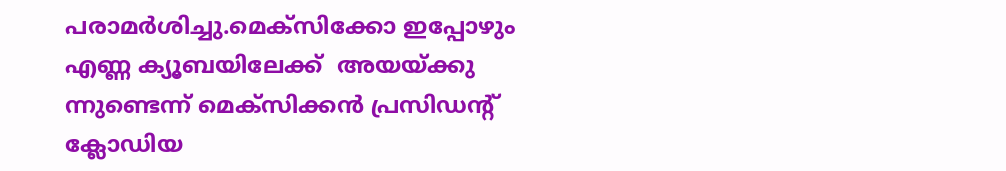പരാമര്‍ശിച്ചു.മെക്‌സിക്കോ ഇപ്പോഴും എണ്ണ ക്യൂബയിലേക്ക്  അയയ്ക്കു ന്നുണ്ടെന്ന് മെക്‌സിക്കന്‍ പ്രസിഡന്റ് ക്ലോഡിയ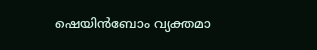ഷെയിന്‍ബോം വ്യക്തമാ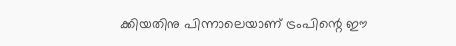ക്കിയതിനു പിന്നാലെയാണ് ട്രംപിന്റെ ഈ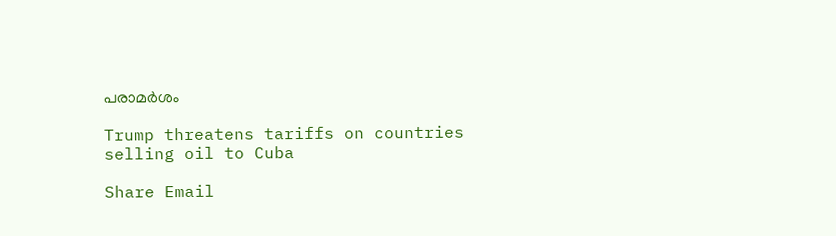പരാമര്‍ശം

Trump threatens tariffs on countries selling oil to Cuba

Share Email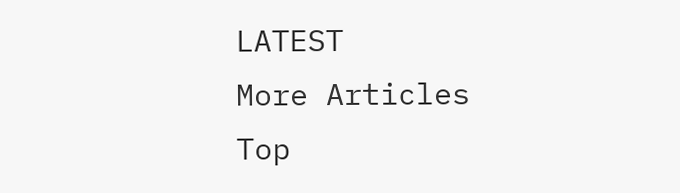LATEST
More Articles
Top